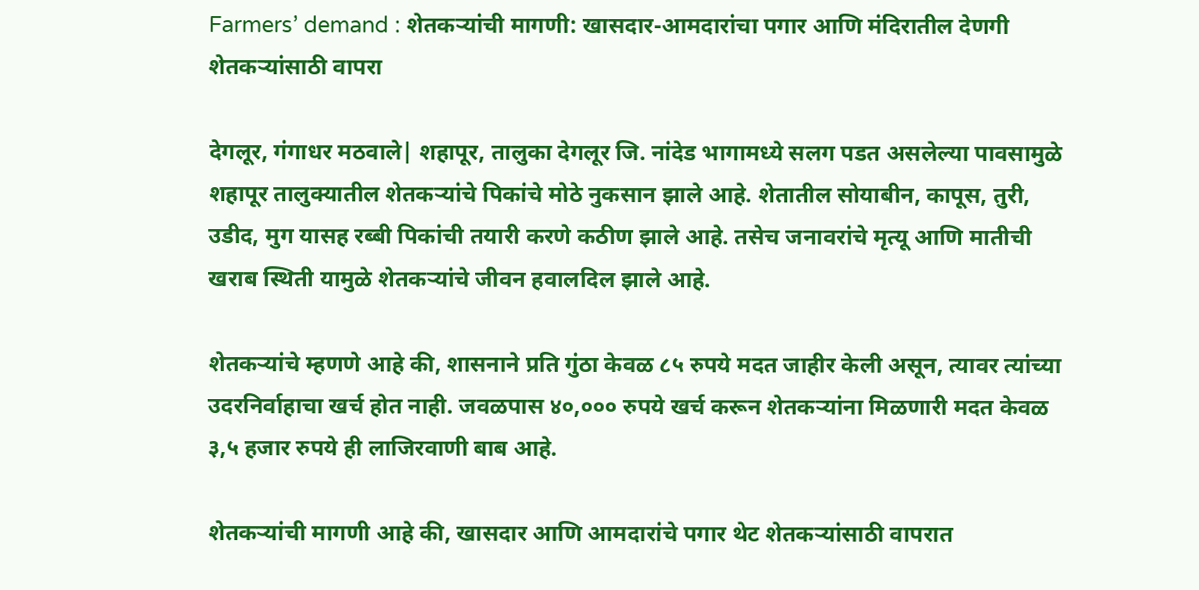Farmers’ demand : शेतकऱ्यांची मागणी: खासदार-आमदारांचा पगार आणि मंदिरातील देणगी शेतकऱ्यांसाठी वापरा

देगलूर, गंगाधर मठवाले| शहापूर, तालुका देगलूर जि. नांदेड भागामध्ये सलग पडत असलेल्या पावसामुळे शहापूर तालुक्यातील शेतकऱ्यांचे पिकांचे मोठे नुकसान झाले आहे. शेतातील सोयाबीन, कापूस, तुरी, उडीद, मुग यासह रब्बी पिकांची तयारी करणे कठीण झाले आहे. तसेच जनावरांचे मृत्यू आणि मातीची खराब स्थिती यामुळे शेतकऱ्यांचे जीवन हवालदिल झाले आहे.

शेतकऱ्यांचे म्हणणे आहे की, शासनाने प्रति गुंठा केवळ ८५ रुपये मदत जाहीर केली असून, त्यावर त्यांच्या उदरनिर्वाहाचा खर्च होत नाही. जवळपास ४०,००० रुपये खर्च करून शेतकऱ्यांना मिळणारी मदत केवळ ३,५ हजार रुपये ही लाजिरवाणी बाब आहे.

शेतकऱ्यांची मागणी आहे की, खासदार आणि आमदारांचे पगार थेट शेतकऱ्यांसाठी वापरात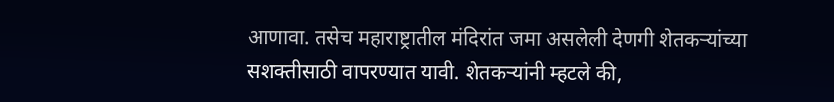आणावा. तसेच महाराष्ट्रातील मंदिरांत जमा असलेली देणगी शेतकऱ्यांच्या सशक्तीसाठी वापरण्यात यावी. शेतकऱ्यांनी म्हटले की,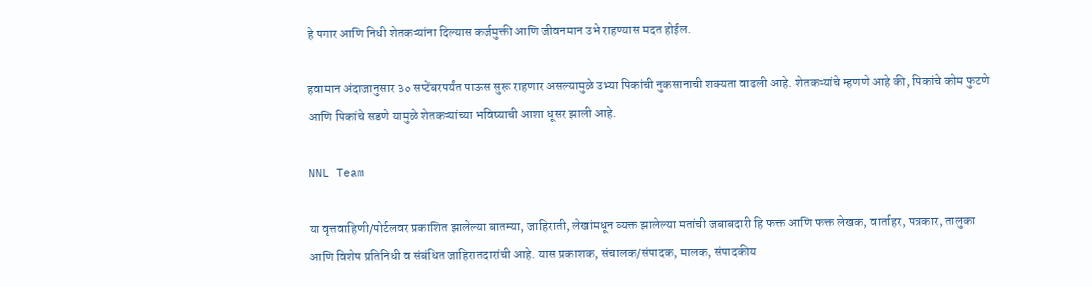हे पगार आणि निधी शेतकऱ्यांना दिल्यास कर्जमुक्ती आणि जीवनमान उभे राहण्यास मदत होईल.

हवामान अंदाजानुसार ३० सप्टेंबरपर्यंत पाऊस सुरू राहणार असल्यामुळे उभ्या पिकांची नुकसानाची शक्यता वाढली आहे. शेतकऱ्यांचे म्हणणे आहे की, पिकांचे कोम फुटणे आणि पिकांचे सडणे यामुळे शेतकऱ्यांच्या भविष्याची आशा धूसर झाली आहे.

NNL Team

या वृत्तवाहिणी/पोर्टलवर प्रकाशित झालेल्या बातम्या, जाहिराती, लेखांमधून व्यक्त झालेल्या मतांची जबाबदारी हि फक्त आणि फक्त लेखक, वार्ताहर, पत्रकार, तालुका आणि विशेष प्रतिनिधी व संबंधित जाहिरातदारांची आहे. यास प्रकाशक, संचालक/संपादक, मालक, संपादकीय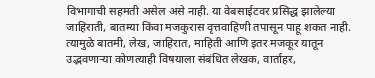विभागाची सहमती असेल असे नाही. या वेबसाईटवर प्रसिद्ध झालेल्या जाहिराती, बातम्या किंवा मजकुरास वृत्तवाहिणी तपासून पाहू शकत नाही. त्यामुळे बातमी, लेख, जाहिरात, माहिती आणि इतर मजकूर यातून उद्भवणाऱ्या कोणत्याही विषयाला संबंधित लेखक, वार्ताहर,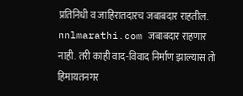प्रतिनिधी व जाहिरातदारच जबाबदार राहतील. nnlmarathi.com जबाबदार राहणार नाही. तरी काही वाद-विवाद निर्माण झाल्यास तो हिमायतनगर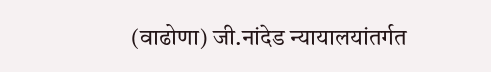(वाढोणा) जी.नांदेड न्यायालयांतर्गत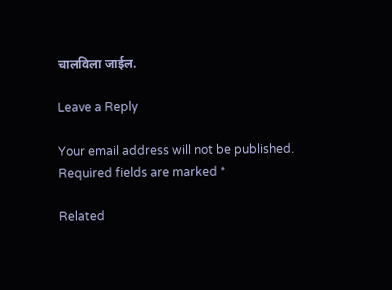चालविला जाईल.

Leave a Reply

Your email address will not be published. Required fields are marked *

Related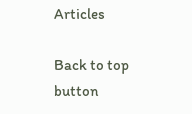Articles

Back to top button